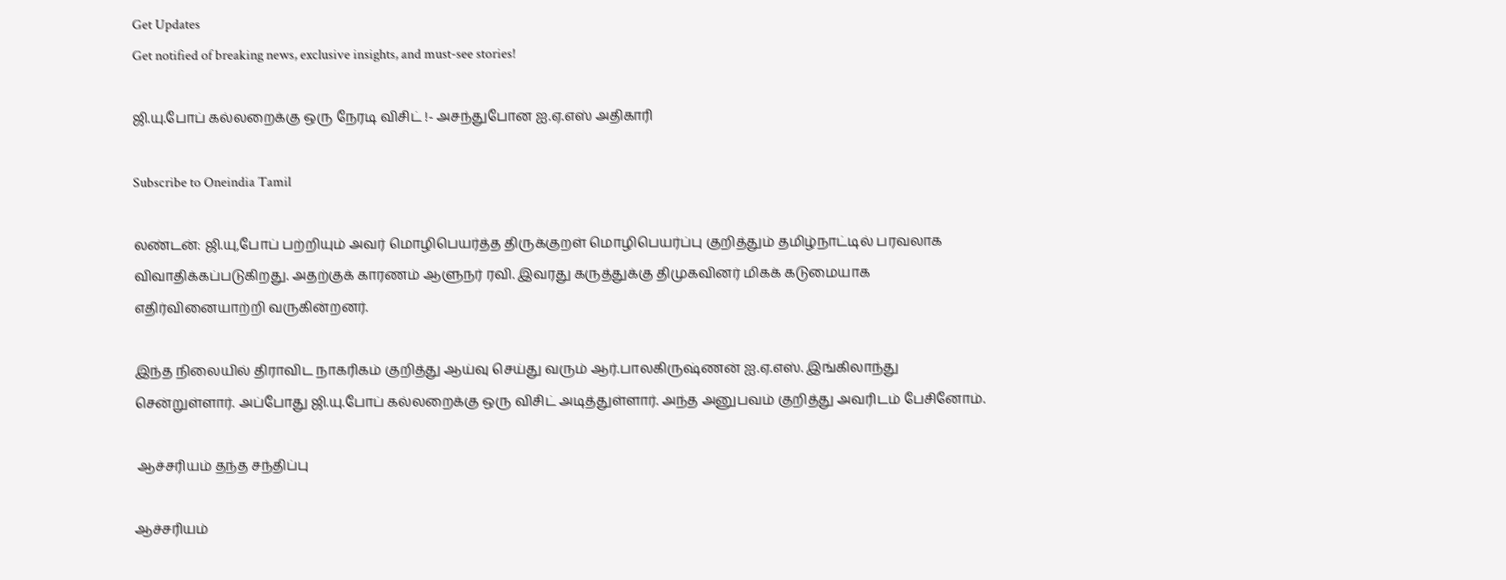Get Updates
Get notified of breaking news, exclusive insights, and must-see stories!

ஜி.யு.போப் கல்லறைக்கு ஒரு நேரடி விசிட் !- அசந்துபோன ஐ.ஏ.எஸ் அதிகாரி

Subscribe to Oneindia Tamil

லண்டன்: ஜி.யு,போப் பற்றியும் அவர் மொழிபெயர்த்த திருக்குறள் மொழிபெயர்ப்பு குறித்தும் தமிழ்நாட்டில் பரவலாக விவாதிக்கப்படுகிறது. அதற்குக் காரணம் ஆளுநர் ரவி. இவரது கருத்துக்கு திமுகவினர் மிகக் கடுமையாக எதிர்வினையாற்றி வருகின்றனர்.

இந்த நிலையில் திராவிட நாகரிகம் குறித்து ஆய்வு செய்து வரும் ஆர்.பாலகிருஷ்ணன் ஐ.ஏ.எஸ். இங்கிலாந்து சென்றுள்ளார். அப்போது ஜி.யு.போப் கல்லறைக்கு ஒரு விசிட் அடித்துள்ளார். அந்த அனுபவம் குறித்து அவரிடம் பேசினோம்.

 ஆச்சரியம் தந்த சந்திப்பு

ஆச்சரியம்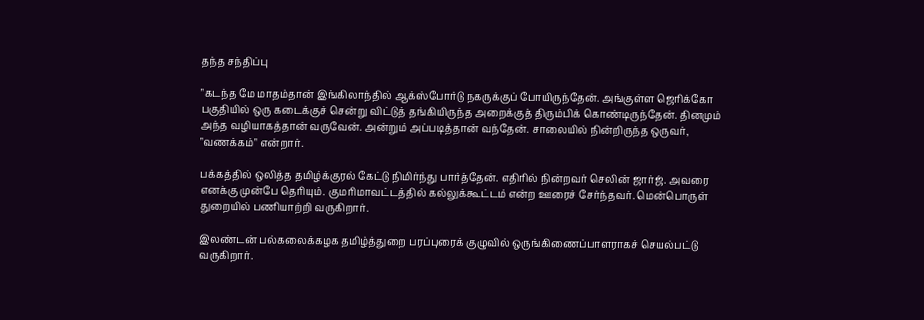தந்த சந்திப்பு

"கடந்த மே மாதம்தான் இங்கிலாந்தில் ஆக்ஸ்போர்டு நகருக்குப் போயிருந்தேன். அங்குள்ள ஜெரிக்கோ பகுதியில் ஒரு கடைக்குச் சென்று விட்டுத் தங்கியிருந்த அறைக்குத் திரும்பிக் கொண்டிருந்தேன். தினமும் அந்த வழியாகத்தான் வருவேன். அன்றும் அப்படித்தான் வந்தேன். சாலையில் நின்றிருந்த ஒருவர், "வணக்கம்" என்றார்.

பக்கத்தில் ஒலித்த தமிழ்க்குரல் கேட்டு நிமிர்ந்து பார்த்தேன். எதிரில் நின்றவர் செலின் ஜார்ஜ். அவரை எனக்கு முன்பே தெரியும். குமரிமாவட்டத்தில் கல்லுக்கூட்டம் என்ற ஊரைச் சேர்ந்தவர். மென்பொருள் துறையில் பணியாற்றி வருகிறார்.

இலண்டன் பல்கலைக்கழக தமிழ்த்துறை பரப்புரைக் குழுவில் ஒருங்கிணைப்பாளராகச் செயல்பட்டு வருகிறார்.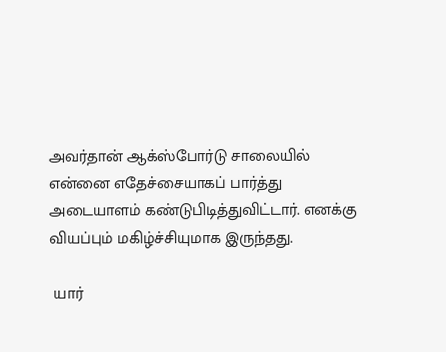அவர்தான் ஆக்ஸ்போர்டு சாலையில் என்னை எதேச்சையாகப் பார்த்து அடையாளம் கண்டுபிடித்துவிட்டார். எனக்கு வியப்பும் மகிழ்ச்சியுமாக இருந்தது.

 யார்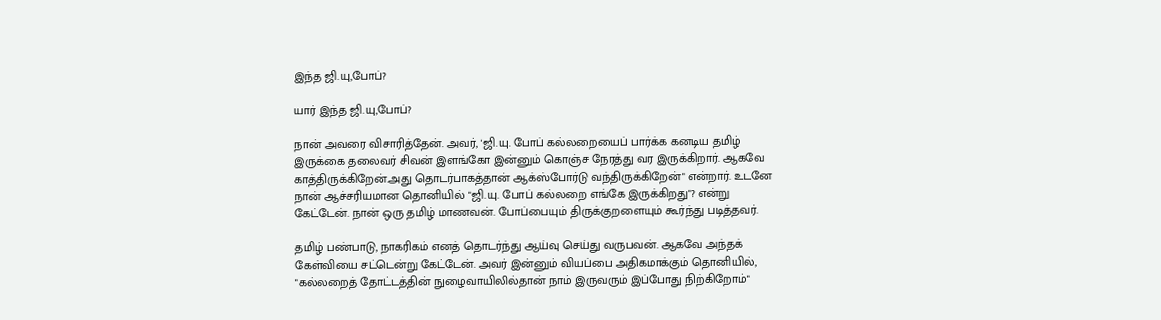இந்த ஜி.யு,போப்?

யார் இந்த ஜி.யு,போப்?

நான் அவரை விசாரித்தேன். அவர், 'ஜி.யு. போப் கல்லறையைப் பார்க்க கனடிய தமிழ் இருக்கை தலைவர் சிவன் இளங்கோ இன்னும் கொஞ்ச நேரத்து வர இருக்கிறார். ஆகவே காத்திருக்கிறேன்.அது தொடர்பாகத்தான் ஆக்ஸ்போர்டு வந்திருக்கிறேன்" என்றார். உடனே நான் ஆச்சரியமான தொனியில் "ஜி.யு. போப் கல்லறை எங்கே இருக்கிறது"? என்று கேட்டேன். நான் ஒரு தமிழ் மாணவன். போப்பையும் திருக்குறளையும் கூர்ந்து படித்தவர்.

தமிழ் பண்பாடு, நாகரிகம் எனத் தொடர்ந்து ஆய்வு செய்து வருபவன். ஆகவே அந்தக் கேள்வியை சட்டென்று கேட்டேன். அவர் இன்னும் வியப்பை அதிகமாக்கும் தொனியில், "கல்லறைத் தோட்டத்தின் நுழைவாயிலில்தான் நாம் இருவரும் இப்போது நிற்கிறோம்"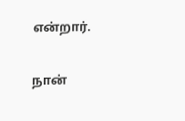என்றார்.

நான்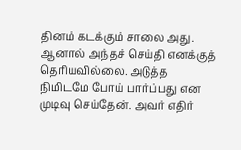தினம் கடக்கும் சாலை அது. ஆனால் அந்தச் செய்தி எனக்குத் தெரியவில்லை. அடுத்த நிமிடமே போய் பார்ப்பது என முடிவு செய்தேன். அவர் எதிர்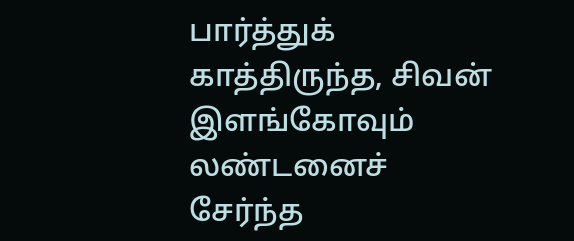பார்த்துக் காத்திருந்த, சிவன் இளங்கோவும் லண்டனைச் சேர்ந்த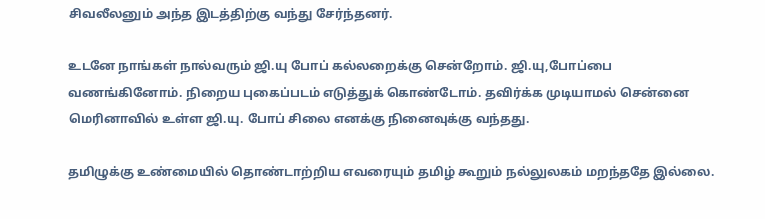சிவலீலனும் அந்த இடத்திற்கு வந்து சேர்ந்தனர்.

உடனே நாங்கள் நால்வரும் ஜி.யு போப் கல்லறைக்கு சென்றோம். ஜி.யு,போப்பை வணங்கினோம். நிறைய புகைப்படம் எடுத்துக் கொண்டோம். தவிர்க்க முடியாமல் சென்னை மெரினாவில் உள்ள ஜி.யு. போப் சிலை எனக்கு நினைவுக்கு வந்தது.

தமிழுக்கு உண்மையில் தொண்டாற்றிய எவரையும் தமிழ் கூறும் நல்லுலகம் மறந்ததே இல்லை.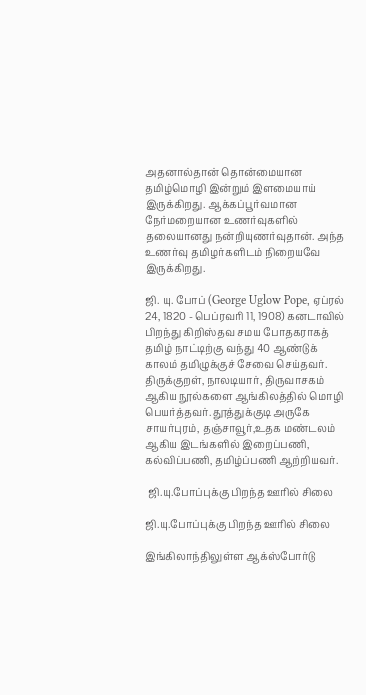அதனால்தான் தொன்மையான தமிழ்மொழி இன்றும் இளமையாய் இருக்கிறது. ஆக்கப்பூர்வமான நேர்மறையான உணர்வுகளில் தலையானது நன்றியுணர்வுதான். அந்த உணர்வு தமிழர்களிடம் நிறையவே இருக்கிறது.

ஜி. யு. போப் (George Uglow Pope, ஏப்ரல் 24, 1820 - பெப்ரவரி 11, 1908) கனடாவில் பிறந்து கிறிஸ்தவ சமய போதகராகத் தமிழ் நாட்டிற்கு வந்து 40 ஆண்டுக் காலம் தமிழுக்குச் சேவை செய்தவர். திருக்குறள், நாலடியார், திருவாசகம் ஆகிய நூல்களை ஆங்கிலத்தில் மொழி பெயர்த்தவர். தூத்துக்குடி அருகே சாயர்புரம், தஞ்சாவூர்,உதக மண்டலம் ஆகிய இடங்களில் இறைப்பணி, கல்விப்பணி, தமிழ்ப்பணி ஆற்றியவர்.

 ஜி.யு.போப்புக்கு பிறந்த ஊரில் சிலை

ஜி.யு.போப்புக்கு பிறந்த ஊரில் சிலை

இங்கிலாந்திலுள்ள ஆக்ஸ்போர்டு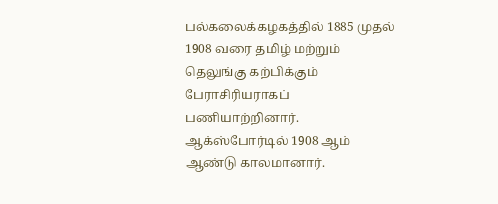பல்கலைக்கழகத்தில் 1885 முதல் 1908 வரை தமிழ் மற்றும் தெலுங்கு கற்பிக்கும் பேராசிரியராகப் பணியாற்றினார். ஆக்ஸ்போர்டில் 1908 ஆம் ஆண்டு காலமானார்.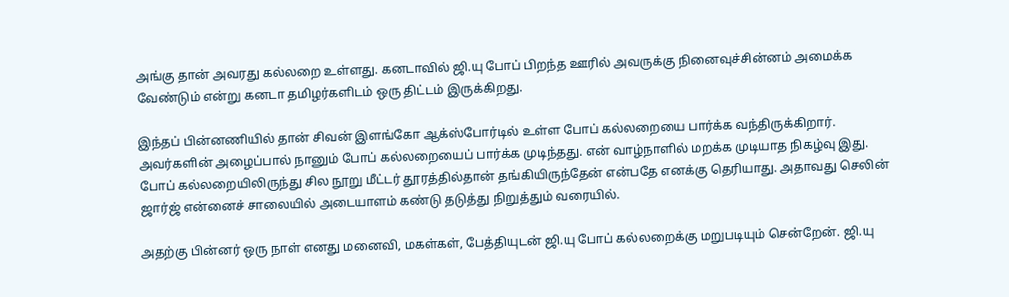அங்கு தான் அவரது கல்லறை உள்ளது. கனடாவில் ஜி.யு போப் பிறந்த ஊரில் அவருக்கு நினைவுச்சின்னம் அமைக்க வேண்டும் என்று கனடா தமிழர்களிடம் ஒரு திட்டம் இருக்கிறது.

இந்தப் பின்னணியில் தான் சிவன் இளங்கோ ஆக்ஸ்போர்டில் உள்ள போப் கல்லறையை பார்க்க வந்திருக்கிறார். அவர்களின் அழைப்பால் நானும் போப் கல்லறையைப் பார்க்க முடிந்தது. என் வாழ்நாளில் மறக்க முடியாத நிகழ்வு இது. போப் கல்லறையிலிருந்து சில நூறு மீட்டர் தூரத்தில்தான் தங்கியிருந்தேன் என்பதே எனக்கு தெரியாது. அதாவது செலின் ஜார்ஜ் என்னைச் சாலையில் அடையாளம் கண்டு தடுத்து நிறுத்தும் வரையில்.

அதற்கு பின்னர் ஒரு நாள் எனது மனைவி, மகள்கள், பேத்தியுடன் ஜி.யு போப் கல்லறைக்கு மறுபடியும் சென்றேன். ஜி.யு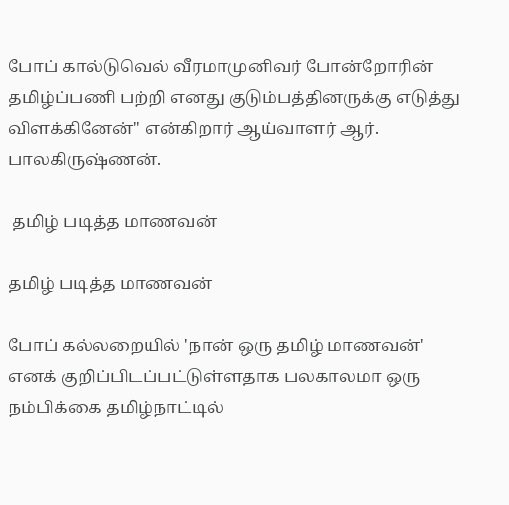போப் கால்டுவெல் வீரமாமுனிவர் போன்றோரின் தமிழ்ப்பணி பற்றி எனது குடும்பத்தினருக்கு எடுத்து விளக்கினேன்" என்கிறார் ஆய்வாளர் ஆர். பாலகிருஷ்ணன்.

 தமிழ் படித்த மாணவன்

தமிழ் படித்த மாணவன்

போப் கல்லறையில் 'நான் ஒரு தமிழ் மாணவன்' எனக் குறிப்பிடப்பட்டுள்ளதாக பலகாலமா ஒரு நம்பிக்கை தமிழ்நாட்டில்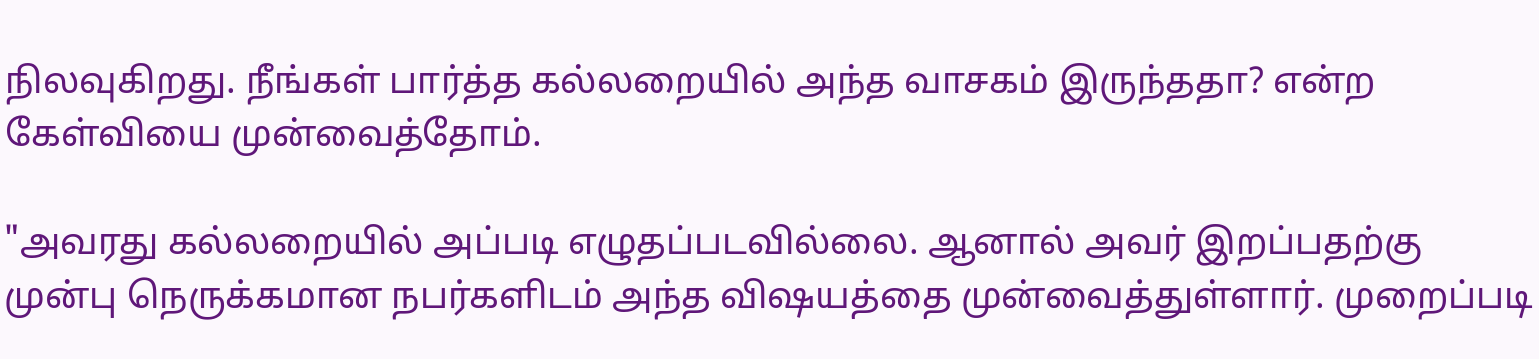நிலவுகிறது. நீங்கள் பார்த்த கல்லறையில் அந்த வாசகம் இருந்ததா? என்ற கேள்வியை முன்வைத்தோம்.

"அவரது கல்லறையில் அப்படி எழுதப்படவில்லை. ஆனால் அவர் இறப்பதற்கு முன்பு நெருக்கமான நபர்களிடம் அந்த விஷயத்தை முன்வைத்துள்ளார். முறைப்படி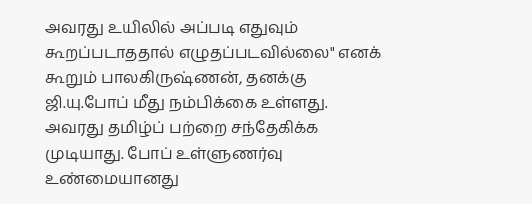அவரது உயிலில் அப்படி எதுவும் கூறப்படாததால் எழுதப்படவில்லை" எனக் கூறும் பாலகிருஷ்ணன், தனக்கு ஜி.யு.போப் மீது நம்பிக்கை உள்ளது. அவரது தமிழ்ப் பற்றை சந்தேகிக்க முடியாது. போப் உள்ளுணர்வு உண்மையானது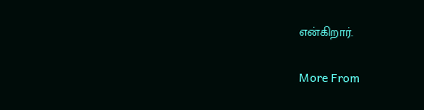என்கிறார்.

More From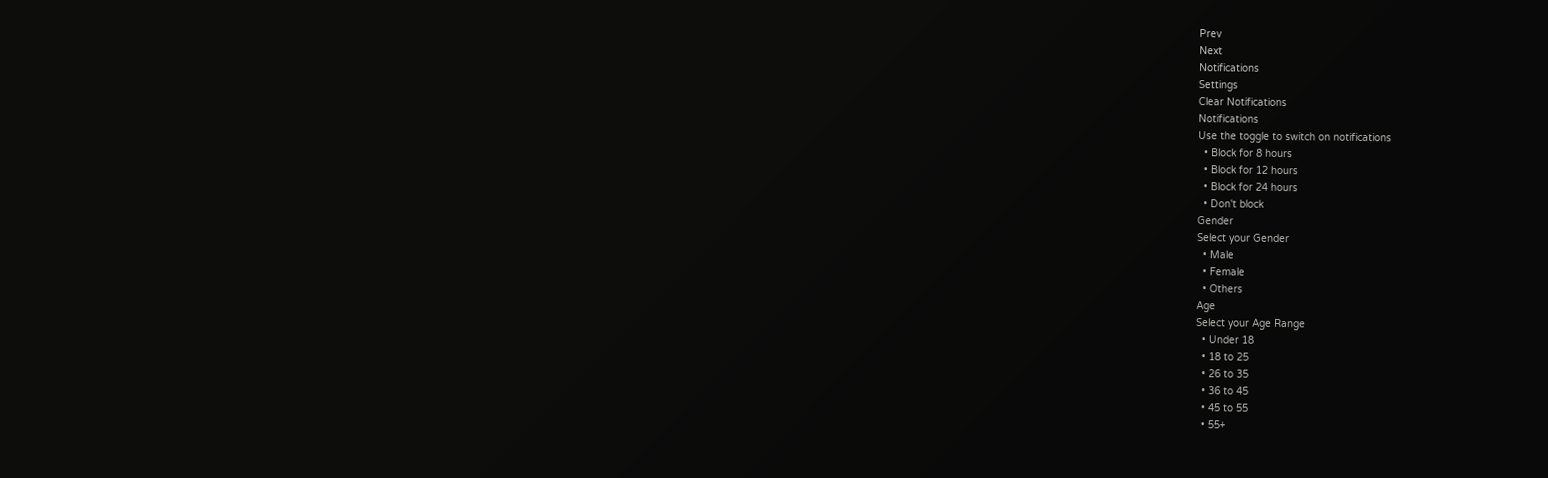Prev
Next
Notifications
Settings
Clear Notifications
Notifications
Use the toggle to switch on notifications
  • Block for 8 hours
  • Block for 12 hours
  • Block for 24 hours
  • Don't block
Gender
Select your Gender
  • Male
  • Female
  • Others
Age
Select your Age Range
  • Under 18
  • 18 to 25
  • 26 to 35
  • 36 to 45
  • 45 to 55
  • 55+